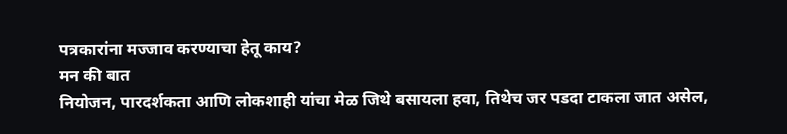पत्रकारांना मज्जाव करण्याचा हेतू काय?
मन की बात
नियोजन, पारदर्शकता आणि लोकशाही यांचा मेळ जिथे बसायला हवा, तिथेच जर पडदा टाकला जात असेल,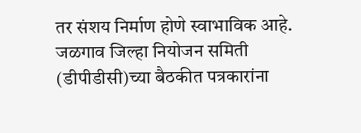तर संशय निर्माण होणे स्वाभाविक आहे. जळगाव जिल्हा नियोजन समिती (डीपीडीसी)च्या बैठकीत पत्रकारांना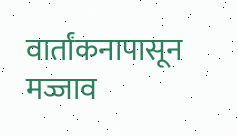वार्तांकनापासून मज्जाव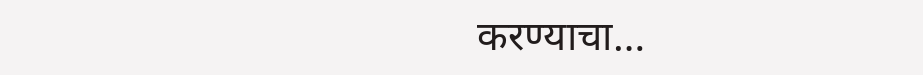करण्याचा…